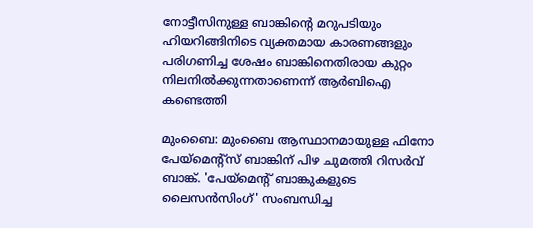നോട്ടീസിനുള്ള ബാങ്കിന്റെ മറുപടിയും ഹിയറിങ്ങിനിടെ വ്യക്തമായ കാരണങ്ങളും പരിഗണിച്ച ശേഷം ബാങ്കിനെതിരായ കുറ്റം നിലനിൽക്കുന്നതാണെന്ന് ആർബിഐ കണ്ടെത്തി

മുംബൈ: മുംബൈ ആസ്ഥാനമായുള്ള ഫിനോ പേയ്‌മെന്റ്സ് ബാങ്കിന് പിഴ ചുമത്തി റിസർവ് ബാങ്ക്. 'പേയ്‌മെന്റ് ബാങ്കുകളുടെ ലൈസൻസിംഗ്' സംബന്ധിച്ച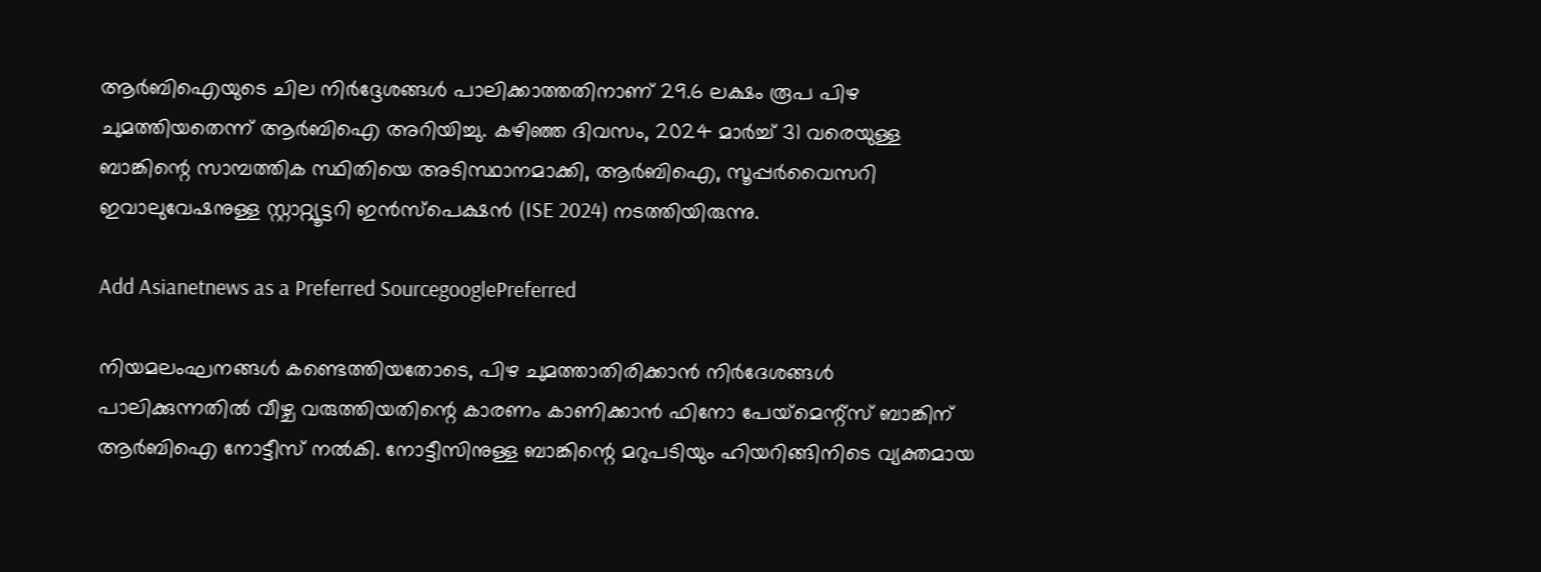ആർബിഐയുടെ ചില നിർദ്ദേശങ്ങൾ പാലിക്കാത്തതിനാണ് 29.6 ലക്ഷം രൂപ പിഴ ചുമത്തിയതെന്ന് ആർബിഐ അറിയിച്ചു. കഴിഞ്ഞ ദിവസം, 2024 മാർച്ച് 31 വരെയുള്ള ബാങ്കിന്റെ സാമ്പത്തിക സ്ഥിതിയെ അടിസ്ഥാനമാക്കി, ആർ‌ബി‌ഐ, സൂപ്പർവൈസറി ഇവാലുവേഷനുള്ള സ്റ്റാറ്റ്യൂട്ടറി ഇൻസ്പെക്ഷൻ (ISE 2024) നടത്തിയിരുന്നു.

Add Asianetnews as a Preferred SourcegooglePreferred

നിയമലംഘനങ്ങൾ കണ്ടെത്തിയതോടെ, പിഴ ചുമത്താതിരിക്കാൻ നിർദേശങ്ങൾ പാലിക്കുന്നതിൽ വീഴ്ച വരുത്തിയതിന്റെ കാരണം കാണിക്കാൻ ഫിനോ പേയ്‌മെന്റ്സ് ബാങ്കിന് ആർബിഐ നോട്ടീസ് നൽകി. നോട്ടീസിനുള്ള ബാങ്കിന്റെ മറുപടിയും ഹിയറിങ്ങിനിടെ വ്യക്തമായ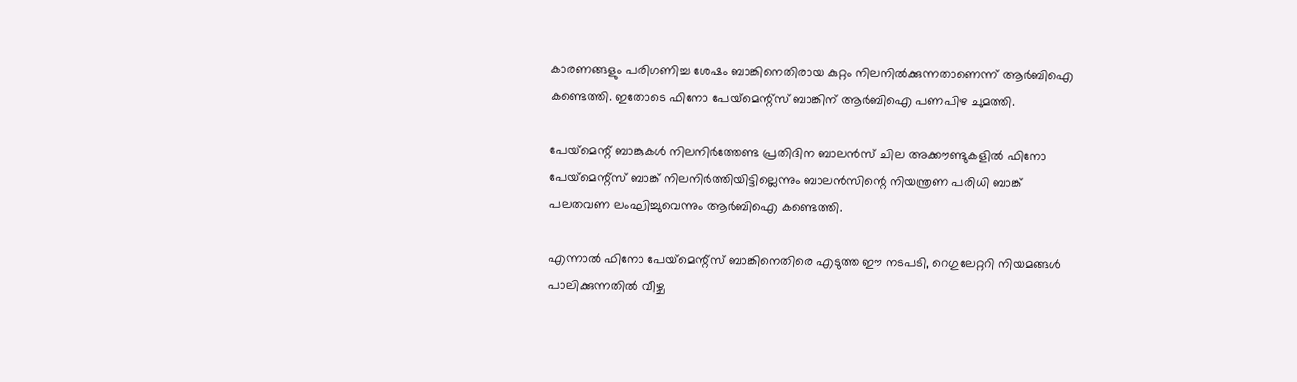കാരണങ്ങളും പരിഗണിച്ച ശേഷം ബാങ്കിനെതിരായ കുറ്റം നിലനിൽക്കുന്നതാണെന്ന് ആർബിഐ കണ്ടെത്തി. ഇതോടെ ഫിനോ പേയ്‌മെന്റ്സ് ബാങ്കിന് ആർബിഐ പണപിഴ ചുമത്തി.

പേയ്‌മെന്റ് ബാങ്കുകൾ നിലനിർത്തേണ്ട പ്രതിദിന ബാലൻസ് ചില അക്കൗണ്ടുകളിൽ ഫിനോ പേയ്‌മെന്റ്സ് ബാങ്ക് നിലനിർത്തിയിട്ടില്ലെന്നും ബാലൻസിന്റെ നിയന്ത്രണ പരിധി ബാങ്ക് പലതവണ ലംഘിച്ചുവെന്നും ആർബിഐ കണ്ടെത്തി.

എന്നാൽ ഫിനോ പേയ്‌മെന്റ്സ് ബാങ്കിനെതിരെ എടുത്ത ഈ നടപടി, റെഗുലേറ്ററി നിയമങ്ങൾ പാലിക്കുന്നതിൽ വീഴ്ച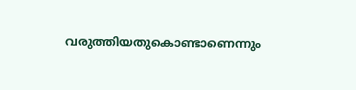വരുത്തിയതുകൊണ്ടാണെന്നും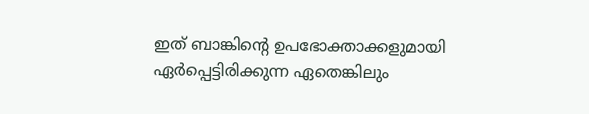ഇത് ബാങ്കിന്റെ ഉപഭോക്താക്കളുമായി ഏർപ്പെട്ടിരിക്കുന്ന ഏതെങ്കിലും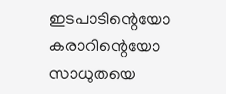ഇടപാടിന്റെയോ കരാറിന്റെയോ സാധുതയെ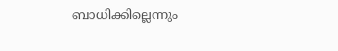ബാധിക്കില്ലെന്നും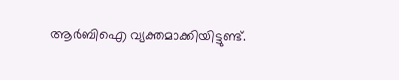ആർബിഐ വ്യക്തമാക്കിയിട്ടുണ്ട്.